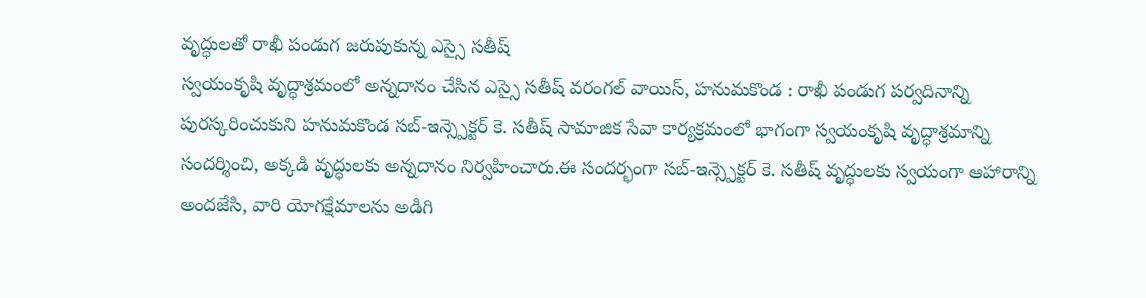వృద్ధులతో రాఖీ పండుగ జరుపుకున్న ఎస్సై సతీష్
స్వయంకృషి వృద్ధాశ్రమంలో అన్నదానం చేసిన ఎస్సై సతీష్ వరంగల్ వాయిస్, హనుమకొండ : రాఖీ పండుగ పర్వదినాన్ని పురస్కరించుకుని హనుమకొండ సబ్-ఇన్స్పెక్టర్ కె. సతీష్ సామాజిక సేవా కార్యక్రమంలో భాగంగా స్వయంకృషి వృద్ధాశ్రమాన్ని సందర్శించి, అక్కడి వృద్ధులకు అన్నదానం నిర్వహించారు.ఈ సందర్భంగా సబ్-ఇన్స్పెక్టర్ కె. సతీష్ వృద్ధులకు స్వయంగా ఆహారాన్ని అందజేసి, వారి యోగక్షేమాలను అడిగి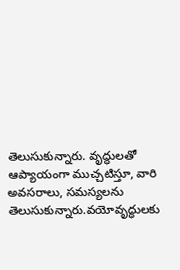తెలుసుకున్నారు. వృద్ధులతో ఆప్యాయంగా ముచ్చటిస్తూ, వారి అవసరాలు, సమస్యలను తెలుసుకున్నారు.వయోవృద్ధులకు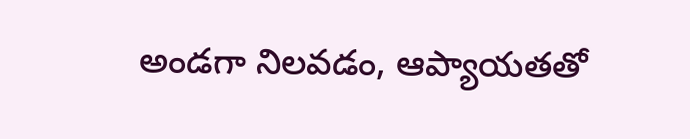అండగా నిలవడం, ఆప్యాయతతో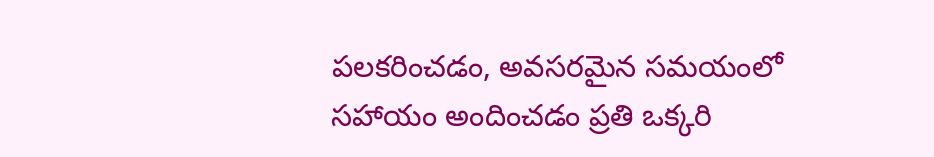పలకరించడం, అవసరమైన సమయంలో సహాయం అందించడం ప్రతి ఒక్కరి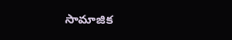సామాజిక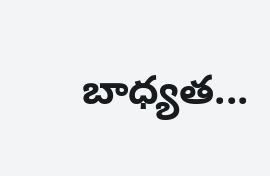బాధ్యత...